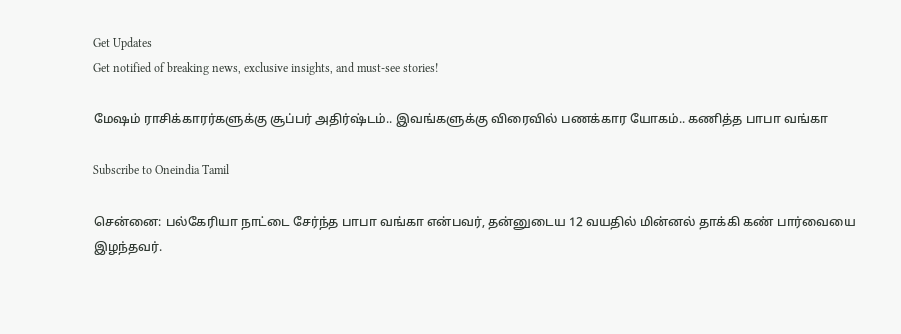Get Updates
Get notified of breaking news, exclusive insights, and must-see stories!

மேஷம் ராசிக்காரர்களுக்கு சூப்பர் அதிர்ஷ்டம்.. இவங்களுக்கு விரைவில் பணக்கார யோகம்.. கணித்த பாபா வங்கா

Subscribe to Oneindia Tamil

சென்னை: பல்கேரியா நாட்டை சேர்ந்த பாபா வங்கா என்பவர், தன்னுடைய 12 வயதில் மின்னல் தாக்கி கண் பார்வையை இழந்தவர்.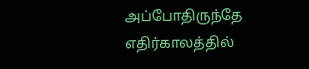அப்போதிருந்தே எதிர்காலத்தில்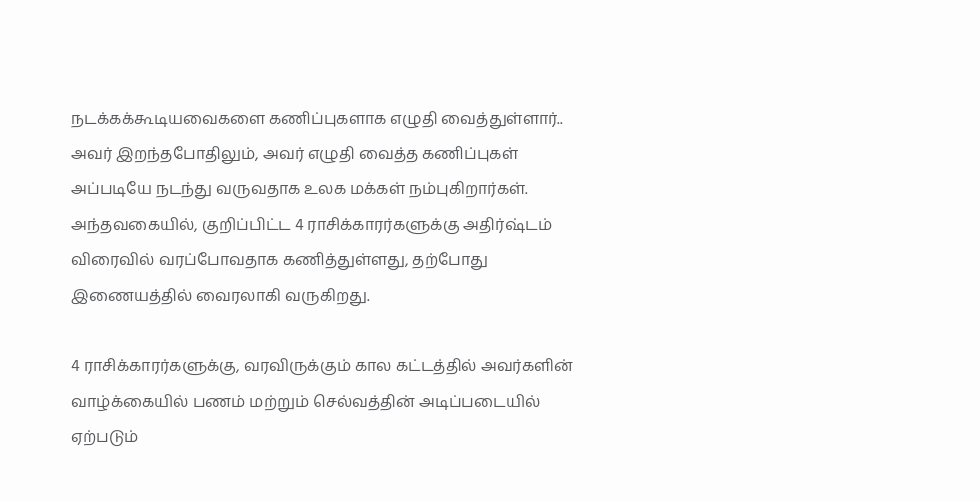நடக்கக்கூடியவைகளை கணிப்புகளாக எழுதி வைத்துள்ளார்.. அவர் இறந்தபோதிலும், அவர் எழுதி வைத்த கணிப்புகள் அப்படியே நடந்து வருவதாக உலக மக்கள் நம்புகிறார்கள். அந்தவகையில், குறிப்பிட்ட 4 ராசிக்காரர்களுக்கு அதிர்ஷ்டம் விரைவில் வரப்போவதாக கணித்துள்ளது, தற்போது இணையத்தில் வைரலாகி வருகிறது.

4 ராசிக்காரர்களுக்கு, வரவிருக்கும் கால கட்டத்தில் அவர்களின் வாழ்க்கையில் பணம் மற்றும் செல்வத்தின் அடிப்படையில் ஏற்படும்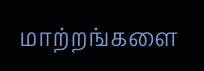மாற்றங்களை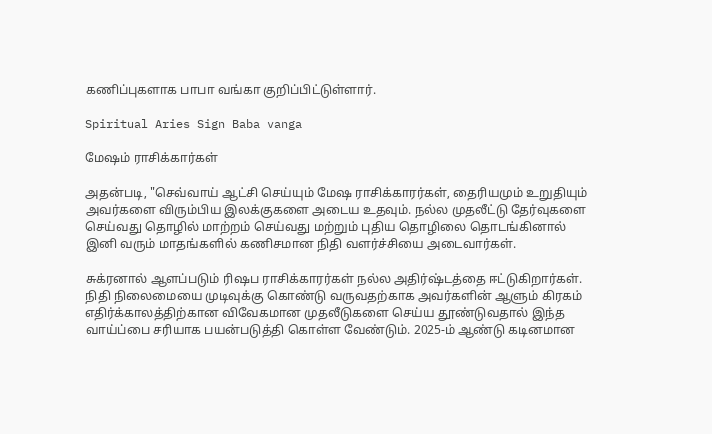கணிப்புகளாக பாபா வங்கா குறிப்பிட்டுள்ளார்.

Spiritual Aries Sign Baba vanga

மேஷம் ராசிக்கார்கள்

அதன்படி, "செவ்வாய் ஆட்சி செய்யும் மேஷ ராசிக்காரர்கள், தைரியமும் உறுதியும் அவர்களை விரும்பிய இலக்குகளை அடைய உதவும். நல்ல முதலீட்டு தேர்வுகளை செய்வது தொழில் மாற்றம் செய்வது மற்றும் புதிய தொழிலை தொடங்கினால் இனி வரும் மாதங்களில் கணிசமான நிதி வளர்ச்சியை அடைவார்கள்.

சுக்ரனால் ஆளப்படும் ரிஷப ராசிக்காரர்கள் நல்ல அதிர்ஷ்டத்தை ஈட்டுகிறார்கள். நிதி நிலைமையை முடிவுக்கு கொண்டு வருவதற்காக அவர்களின் ஆளும் கிரகம் எதிர்க்காலத்திற்கான விவேகமான முதலீடுகளை செய்ய தூண்டுவதால் இந்த வாய்ப்பை சரியாக பயன்படுத்தி கொள்ள வேண்டும். 2025-ம் ஆண்டு கடினமான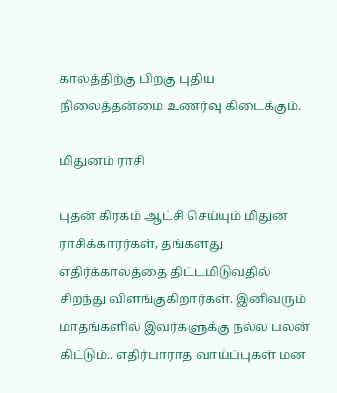காலத்திற்கு பிறகு புதிய நிலைத்தன்மை உணர்வு கிடைக்கும்.

மிதுனம் ராசி

புதன் கிரகம் ஆட்சி செய்யும் மிதுன ராசிக்காரர்கள், தங்களது எதிர்க்காலத்தை திட்டமிடுவதில் சிறந்து விளங்குகிறார்கள். இனிவரும் மாதங்களில் இவர்களுக்கு நல்ல பலன் கிட்டும்.. எதிர்பாராத வாய்ப்புகள் மன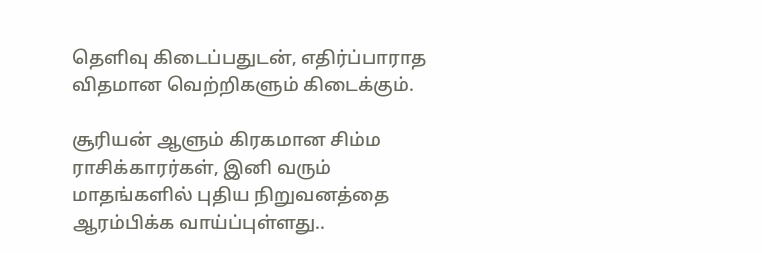தெளிவு கிடைப்பதுடன், எதிர்ப்பாராத விதமான வெற்றிகளும் கிடைக்கும்.

சூரியன் ஆளும் கிரகமான சிம்ம ராசிக்காரர்கள், இனி வரும் மாதங்களில் புதிய நிறுவனத்தை ஆரம்பிக்க வாய்ப்புள்ளது..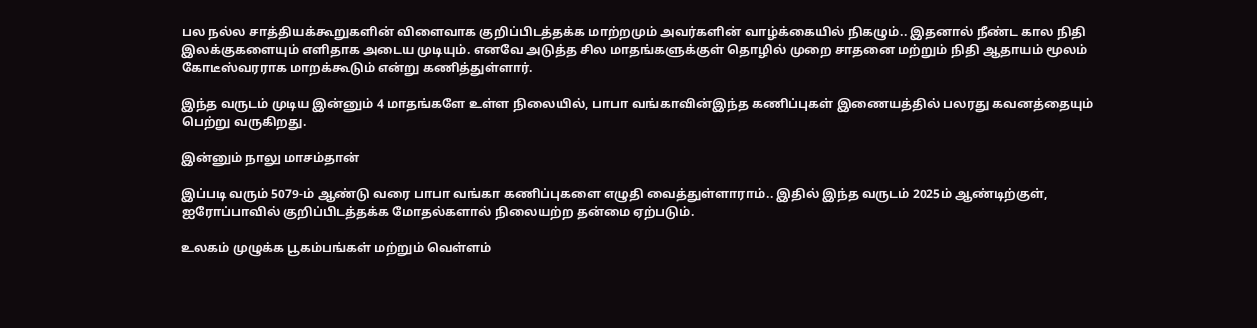பல நல்ல சாத்தியக்கூறுகளின் விளைவாக குறிப்பிடத்தக்க மாற்றமும் அவர்களின் வாழ்க்கையில் நிகழும்.. இதனால் நீண்ட கால நிதி இலக்குகளையும் எளிதாக அடைய முடியும். எனவே அடுத்த சில மாதங்களுக்குள் தொழில் முறை சாதனை மற்றும் நிதி ஆதாயம் மூலம் கோடீஸ்வரராக மாறக்கூடும் என்று கணித்துள்ளார்.

இந்த வருடம் முடிய இன்னும் 4 மாதங்களே உள்ள நிலையில், பாபா வங்காவின்இந்த கணிப்புகள் இணையத்தில் பலரது கவனத்தையும் பெற்று வருகிறது.

இன்னும் நாலு மாசம்தான்

இப்படி வரும் 5079-ம் ஆண்டு வரை பாபா வங்கா கணிப்புகளை எழுதி வைத்துள்ளாராம்.. இதில் இந்த வருடம் 2025ம் ஆண்டிற்குள், ஐரோப்பாவில் குறிப்பிடத்தக்க மோதல்களால் நிலையற்ற தன்மை ஏற்படும்.

உலகம் முழுக்க பூகம்பங்கள் மற்றும் வெள்ளம்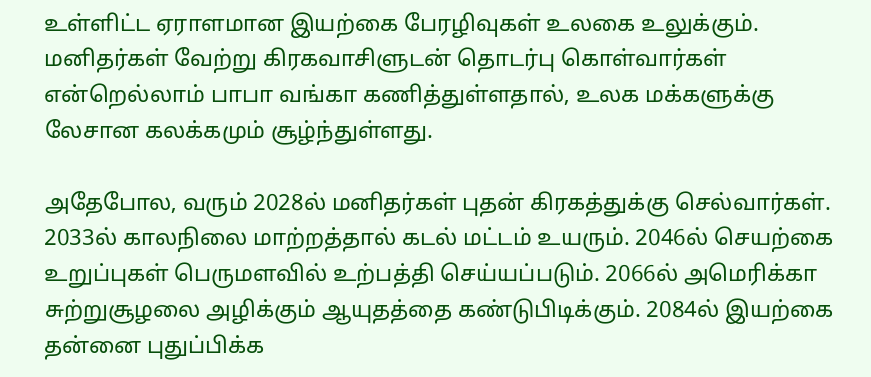உள்ளிட்ட ஏராளமான இயற்கை பேரழிவுகள் உலகை உலுக்கும். மனிதர்கள் வேற்று கிரகவாசிளுடன் தொடர்பு கொள்வார்கள் என்றெல்லாம் பாபா வங்கா கணித்துள்ளதால், உலக மக்களுக்கு லேசான கலக்கமும் சூழ்ந்துள்ளது.

அதேபோல, வரும் 2028ல் மனிதர்கள் புதன் கிரகத்துக்கு செல்வார்கள். 2033ல் காலநிலை மாற்றத்தால் கடல் மட்டம் உயரும். 2046ல் செயற்கை உறுப்புகள் பெருமளவில் உற்பத்தி செய்யப்படும். 2066ல் அமெரிக்கா சுற்றுசூழலை அழிக்கும் ஆயுதத்தை கண்டுபிடிக்கும். 2084ல் இயற்கை தன்னை புதுப்பிக்க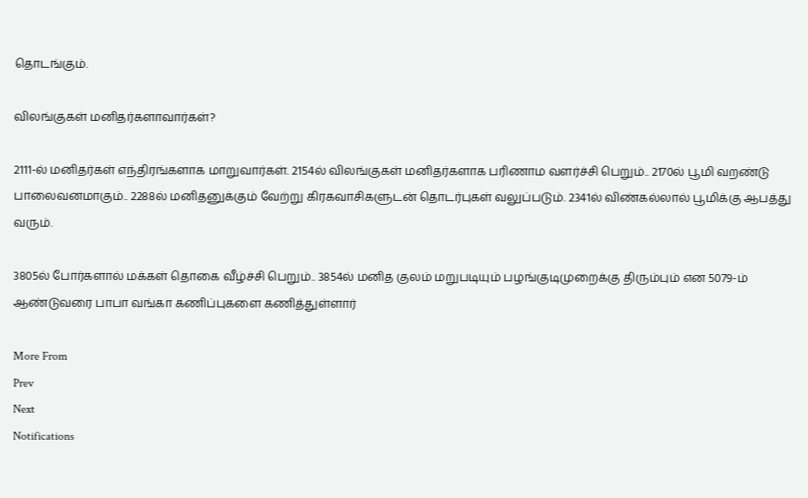தொடங்கும்.

விலங்குகள் மனிதர்களாவார்கள்?

2111-ல் மனிதர்கள் எந்திரங்களாக மாறுவார்கள். 2154ல் விலங்குகள் மனிதர்களாக பரிணாம வளர்ச்சி பெறும்.. 2170ல் பூமி வறண்டு பாலைவனமாகும்.. 2288ல் மனிதனுக்கும் வேற்று கிரகவாசிகளுடன் தொடர்புகள் வலுப்படும். 2341ல் விண்கல்லால் பூமிக்கு ஆபத்து வரும்.

3805ல் போர்களால் மக்கள் தொகை வீழ்ச்சி பெறும்.. 3854ல் மனித குலம் மறுபடியும் பழங்குடிமுறைக்கு திரும்பும் என 5079-ம் ஆண்டுவரை பாபா வங்கா கணிப்புகளை கணித்துள்ளார்

More From
Prev
Next
Notifications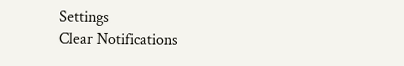Settings
Clear Notifications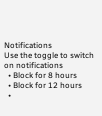Notifications
Use the toggle to switch on notifications
  • Block for 8 hours
  • Block for 12 hours
  •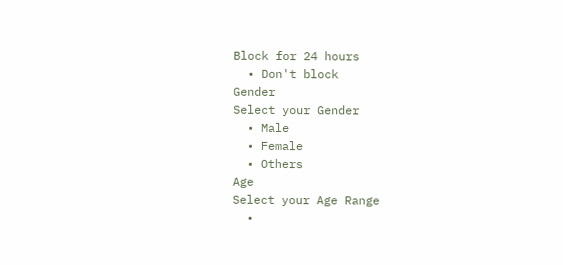Block for 24 hours
  • Don't block
Gender
Select your Gender
  • Male
  • Female
  • Others
Age
Select your Age Range
  •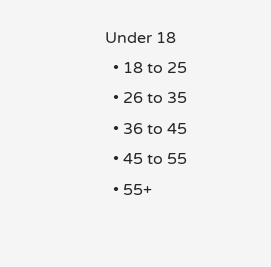Under 18
  • 18 to 25
  • 26 to 35
  • 36 to 45
  • 45 to 55
  • 55+